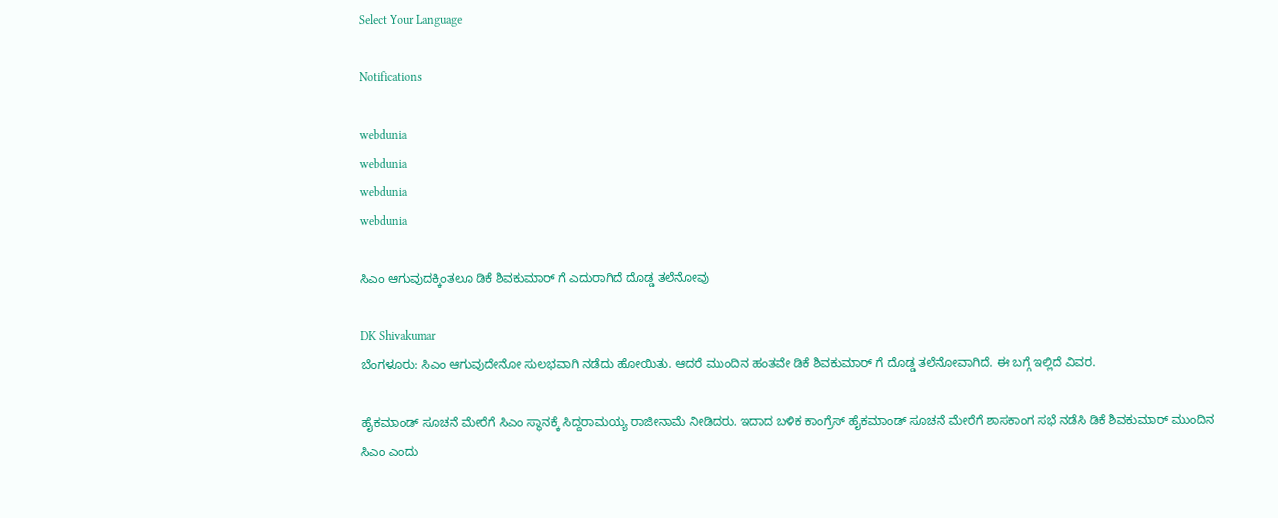Select Your Language

Notifications

webdunia
webdunia
webdunia
webdunia

ಸಿಎಂ ಆಗುವುದಕ್ಕಿಂತಲೂ ಡಿಕೆ ಶಿವಕುಮಾರ್ ಗೆ ಎದುರಾಗಿದೆ ದೊಡ್ಡ ತಲೆನೋವು

DK Shivakumar
ಬೆಂಗಳೂರು: ಸಿಎಂ ಆಗುವುದೇನೋ ಸುಲಭವಾಗಿ ನಡೆದು ಹೋಯಿತು. ಆದರೆ ಮುಂದಿನ ಹಂತವೇ ಡಿಕೆ ಶಿವಕುಮಾರ್ ಗೆ ದೊಡ್ಡ ತಲೆನೋವಾಗಿದೆ. ಈ ಬಗ್ಗೆ ಇಲ್ಲಿದೆ ವಿವರ.

ಹೈಕಮಾಂಡ್ ಸೂಚನೆ ಮೇರೆಗೆ ಸಿಎಂ ಸ್ಥಾನಕ್ಕೆ ಸಿದ್ದರಾಮಯ್ಯ ರಾಜೀನಾಮೆ ನೀಡಿದರು. ಇದಾದ ಬಳಿಕ ಕಾಂಗ್ರೆಸ್ ಹೈಕಮಾಂಡ್ ಸೂಚನೆ ಮೇರೆಗೆ ಶಾಸಕಾಂಗ ಸಭೆ ನಡೆಸಿ ಡಿಕೆ ಶಿವಕುಮಾರ್ ಮುಂದಿನ ಸಿಎಂ ಎಂದು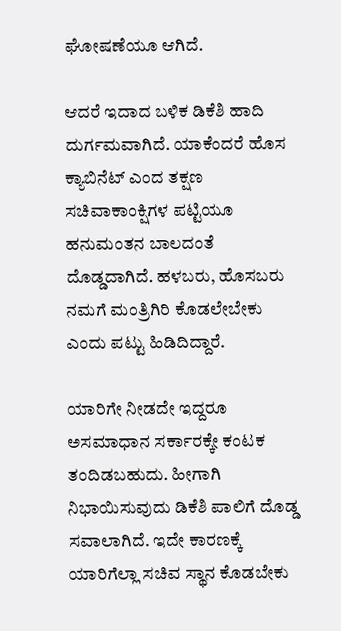ಘೋಷಣೆಯೂ ಆಗಿದೆ.

ಆದರೆ ಇದಾದ ಬಳಿಕ ಡಿಕೆಶಿ ಹಾದಿ ದುರ್ಗಮವಾಗಿದೆ. ಯಾಕೆಂದರೆ ಹೊಸ ಕ್ಯಾಬಿನೆಟ್ ಎಂದ ತಕ್ಷಣ ಸಚಿವಾಕಾಂಕ್ಷಿಗಳ ಪಟ್ಟಿಯೂ ಹನುಮಂತನ ಬಾಲದಂತೆ ದೊಡ್ಡದಾಗಿದೆ. ಹಳಬರು, ಹೊಸಬರು ನಮಗೆ ಮಂತ್ರಿಗಿರಿ ಕೊಡಲೇಬೇಕು ಎಂದು ಪಟ್ಟು ಹಿಡಿದಿದ್ದಾರೆ.

ಯಾರಿಗೇ ನೀಡದೇ ಇದ್ದರೂ ಅಸಮಾಧಾನ ಸರ್ಕಾರಕ್ಕೇ ಕಂಟಕ ತಂದಿಡಬಹುದು. ಹೀಗಾಗಿ ನಿಭಾಯಿಸುವುದು ಡಿಕೆಶಿ ಪಾಲಿಗೆ ದೊಡ್ಡ ಸವಾಲಾಗಿದೆ. ಇದೇ ಕಾರಣಕ್ಕೆ ಯಾರಿಗೆಲ್ಲಾ ಸಚಿವ ಸ್ಥಾನ ಕೊಡಬೇಕು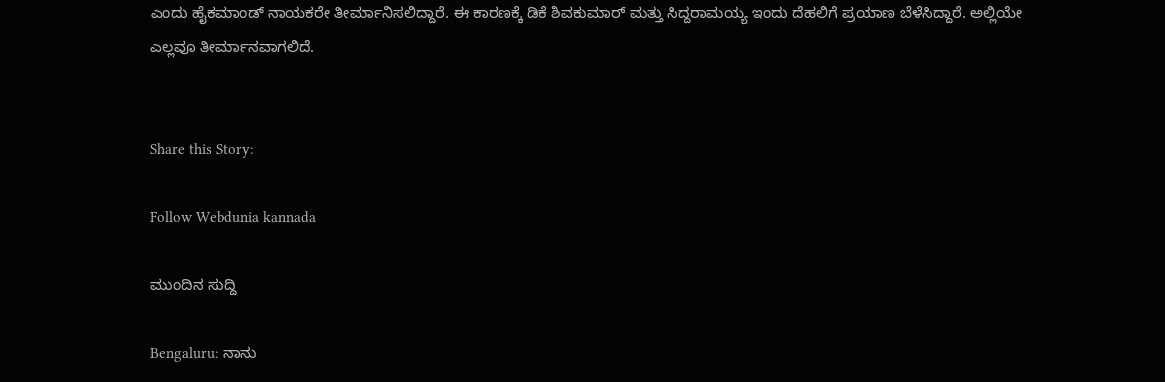ಎಂದು ಹೈಕಮಾಂಡ್ ನಾಯಕರೇ ತೀರ್ಮಾನಿಸಲಿದ್ದಾರೆ. ಈ ಕಾರಣಕ್ಕೆ ಡಿಕೆ ಶಿವಕುಮಾರ್ ಮತ್ತು ಸಿದ್ದರಾಮಯ್ಯ ಇಂದು ದೆಹಲಿಗೆ ಪ್ರಯಾಣ ಬೆಳೆಸಿದ್ದಾರೆ. ಅಲ್ಲಿಯೇ ಎಲ್ಲವೂ ತೀರ್ಮಾನವಾಗಲಿದೆ.


Share this Story:

Follow Webdunia kannada

ಮುಂದಿನ ಸುದ್ದಿ

Bengaluru: ನಾನು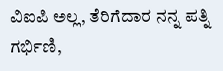ವಿಐಪಿ ಅಲ್ಲ, ತೆರಿಗೆದಾರ ನನ್ನ ಪತ್ನಿ ಗರ್ಭಿಣಿ,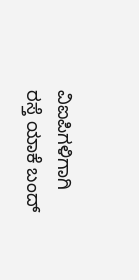ವಿಐಪಿಗಳಿಗಾಗಿ ರಸ್ತೆ ಯಾಕೆ ಬಂದ್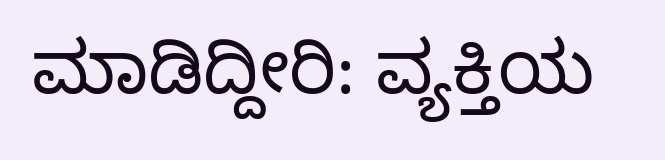ಮಾಡಿದ್ದೀರಿ: ವ್ಯಕ್ತಿಯ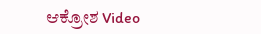ಆಕ್ರೋಶ Video